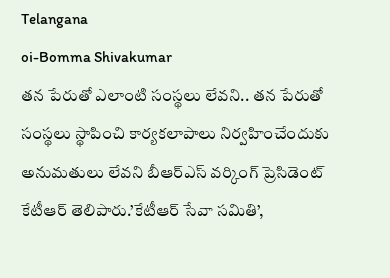Telangana
oi-Bomma Shivakumar
తన పేరుతో ఎలాంటి సంస్థలు లేవని.. తన పేరుతో సంస్థలు స్థాపించి కార్యకలాపాలు నిర్వహించేందుకు అనుమతులు లేవని బీఆర్ఎస్ వర్కింగ్ ప్రెసిడెంట్ కేటీఆర్ తెలిపారు.’కేటీఆర్ సేవా సమితి’,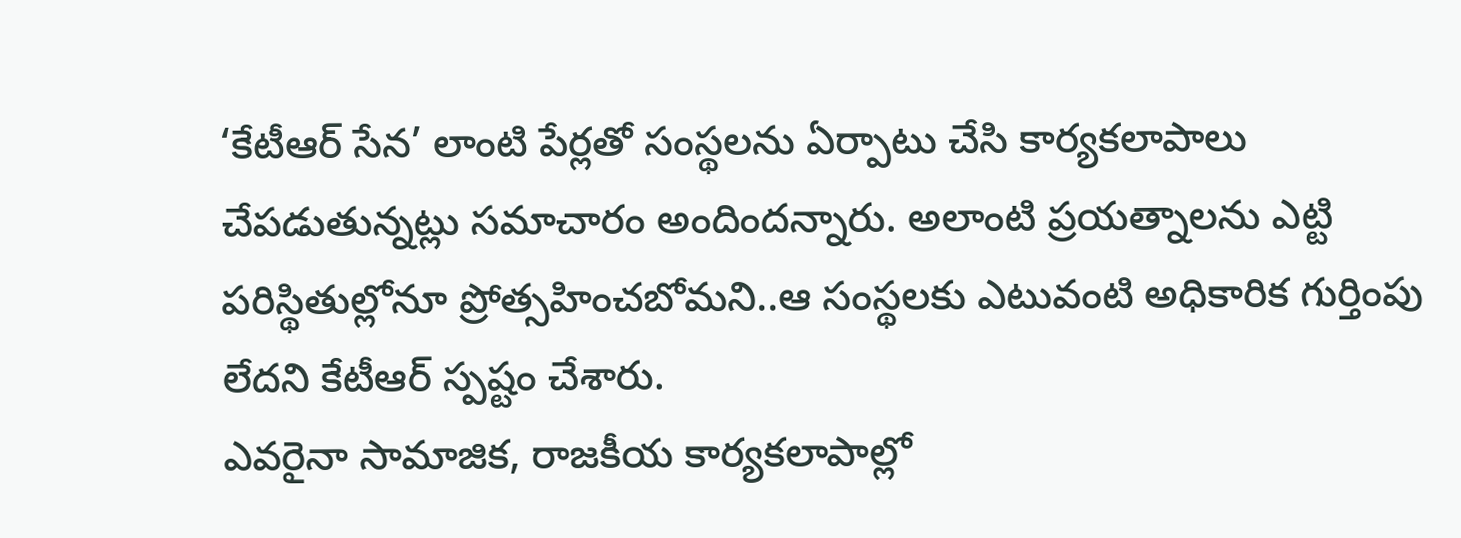‘కేటీఆర్ సేన’ లాంటి పేర్లతో సంస్థలను ఏర్పాటు చేసి కార్యకలాపాలు చేపడుతున్నట్లు సమాచారం అందిందన్నారు. అలాంటి ప్రయత్నాలను ఎట్టి పరిస్థితుల్లోనూ ప్రోత్సహించబోమని..ఆ సంస్థలకు ఎటువంటి అధికారిక గుర్తింపు లేదని కేటీఆర్ స్పష్టం చేశారు.
ఎవరైనా సామాజిక, రాజకీయ కార్యకలాపాల్లో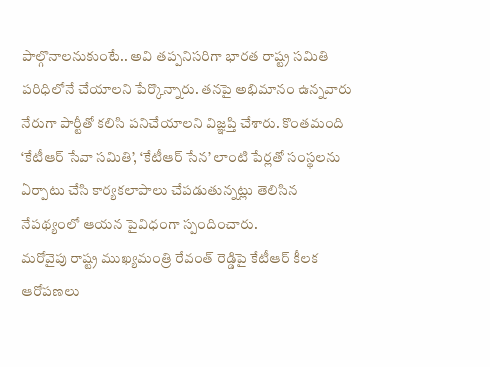పాల్గొనాలనుకుంటే.. అవి తప్పనిసరిగా భారత రాష్ట్ర సమితి పరిధిలోనే చేయాలని పేర్కొన్నారు. తనపై అభిమానం ఉన్నవారు నేరుగా పార్టీతో కలిసి పనిచేయాలని విజ్ఞప్తి చేశారు. కొంతమంది ‘కేటీఆర్ సేవా సమితి’, ‘కేటీఆర్ సేన’ లాంటి పేర్లతో సంస్థలను ఏర్పాటు చేసి కార్యకలాపాలు చేపడుతున్నట్లు తెలిసిన నేపథ్యంలో ఆయన పైవిధంగా స్పందించారు.
మరోవైపు రాష్ట్ర ముఖ్యమంత్రి రేవంత్ రెడ్డిపై కేటీఆర్ కీలక ఆరోపణలు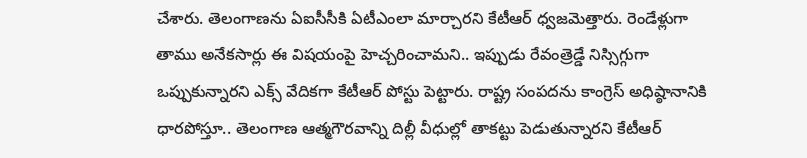చేశారు. తెలంగాణను ఏఐసీసీకి ఏటీఎంలా మార్చారని కేటీఆర్ ధ్వజమెత్తారు. రెండేళ్లుగా తాము అనేకసార్లు ఈ విషయంపై హెచ్చరించామని.. ఇప్పుడు రేవంత్రెడ్డే నిస్సిగ్గుగా ఒప్పుకున్నారని ఎక్స్ వేదికగా కేటీఆర్ పోస్టు పెట్టారు. రాష్ట్ర సంపదను కాంగ్రెస్ అధిష్ఠానానికి ధారపోస్తూ.. తెలంగాణ ఆత్మగౌరవాన్ని దిల్లీ వీధుల్లో తాకట్టు పెడుతున్నారని కేటీఆర్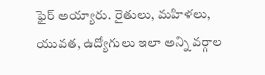ఫైర్ అయ్యారు. రైతులు, మహిళలు, యువత, ఉద్యోగులు ఇలా అన్ని వర్గాల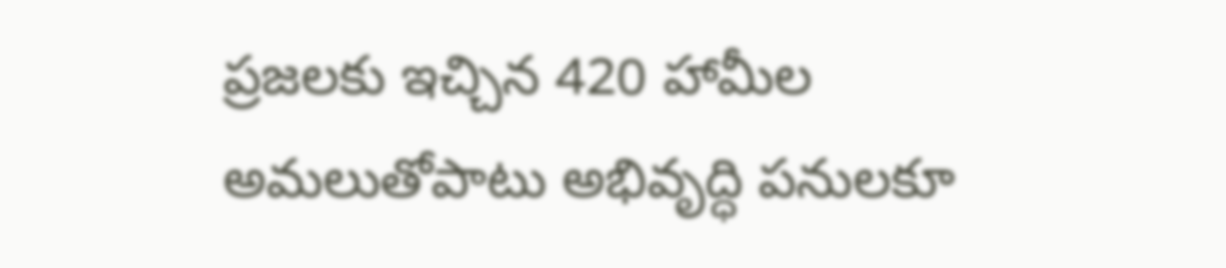ప్రజలకు ఇచ్చిన 420 హామీల అమలుతోపాటు అభివృద్ధి పనులకూ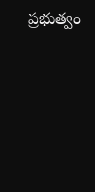ప్రభుత్వం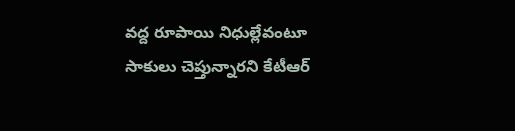వద్ద రూపాయి నిధుల్లేవంటూ సాకులు చెప్తున్నారని కేటీఆర్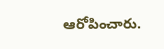ఆరోపించారు.